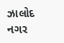ઝાલોદ નગર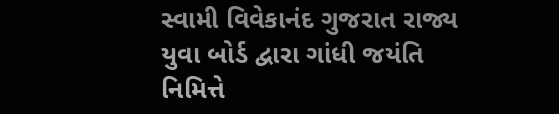સ્વામી વિવેકાનંદ ગુજરાત રાજ્ય યુવા બોર્ડ દ્વારા ગાંધી જયંતિ નિમિત્તે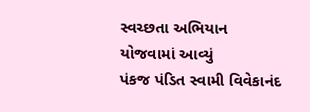સ્વચ્છતા અભિયાન યોજવામાં આવ્યું
પંકજ પંડિત સ્વામી વિવેકાનંદ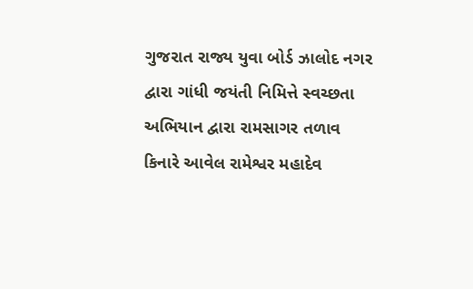ગુજરાત રાજ્ય યુવા બોર્ડ ઝાલોદ નગર દ્વારા ગાંધી જયંતી નિમિત્તે સ્વચ્છતા અભિયાન દ્વારા રામસાગર તળાવ કિનારે આવેલ રામેશ્વર મહાદેવ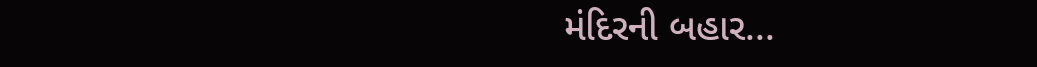મંદિરની બહાર...